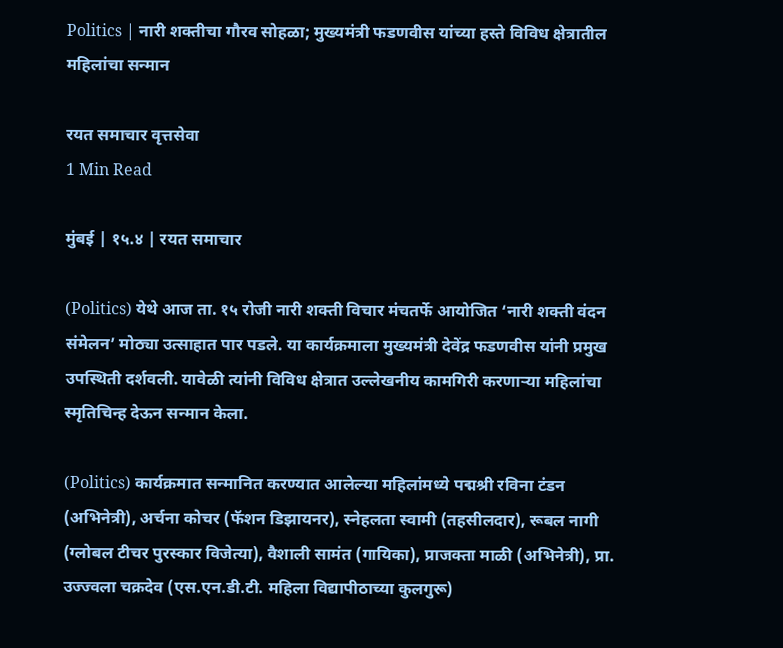Politics | नारी शक्तीचा गौरव सोहळा; मुख्यमंत्री फडणवीस यांच्या हस्ते विविध क्षेत्रातील महिलांचा सन्मान

रयत समाचार वृत्तसेवा
1 Min Read

मुंबई | १५.४ | रयत समाचार

(Politics) येथे आज ता. १५ रोजी नारी शक्ती विचार मंचतर्फे आयोजित ‘नारी शक्ती वंदन संमेलन’ मोठ्या उत्साहात पार पडले. या कार्यक्रमाला मुख्यमंत्री देवेंद्र फडणवीस यांनी प्रमुख उपस्थिती दर्शवली. यावेळी त्यांनी विविध क्षेत्रात उल्लेखनीय कामगिरी करणाऱ्या महिलांचा स्मृतिचिन्ह देऊन सन्मान केला.

(Politics) कार्यक्रमात सन्मानित करण्यात आलेल्या महिलांमध्ये पद्मश्री रविना टंडन (अभिनेत्री), अर्चना कोचर (फॅशन डिझायनर), स्नेहलता स्वामी (तहसीलदार), रूबल नागी (ग्लोबल टीचर पुरस्कार विजेत्या), वैशाली सामंत (गायिका), प्राजक्ता माळी (अभिनेत्री), प्रा. उज्ज्वला चक्रदेव (एस.एन.डी.टी. महिला विद्यापीठाच्या कुलगुरू)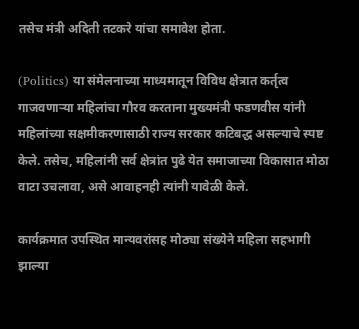तसेच मंत्री अदिती तटकरे यांचा समावेश होता.

(Politics) या संमेलनाच्या माध्यमातून विविध क्षेत्रात कर्तृत्व गाजवणाऱ्या महिलांचा गौरव करताना मुख्यमंत्री फडणवीस यांनी महिलांच्या सक्षमीकरणासाठी राज्य सरकार कटिबद्ध असल्याचे स्पष्ट केले. तसेच, महिलांनी सर्व क्षेत्रांत पुढे येत समाजाच्या विकासात मोठा वाटा उचलावा, असे आवाहनही त्यांनी यावेळी केले.

कार्यक्रमात उपस्थित मान्यवरांसह मोठ्या संख्येने महिला सहभागी झाल्या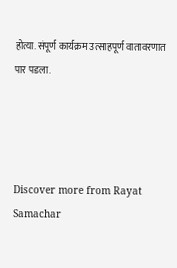होत्या. संपूर्ण कार्यक्रम उत्साहपूर्ण वातावरणात पार पडला.




Discover more from Rayat Samachar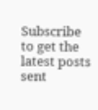Subscribe to get the latest posts sent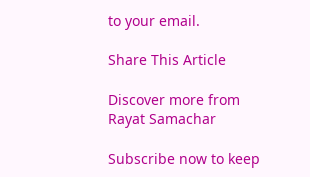to your email.

Share This Article

Discover more from Rayat Samachar

Subscribe now to keep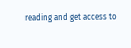reading and get access to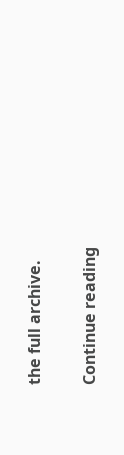the full archive.

Continue reading